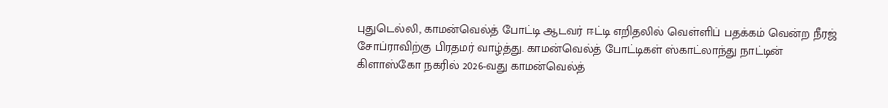புதுடெல்லி, காமன்வெல்த் போட்டி ஆடவர் ஈட்டி எறிதலில் வெள்ளிப் பதக்கம் வென்ற நீரஜ் சோப்ராவிற்கு பிரதமர் வாழ்த்து. காமன்வெல்த் போட்டிகள் ஸ்காட்லாந்து நாட்டின் கிளாஸ்கோ நகரில் 2026-வது காமன்வெல்த்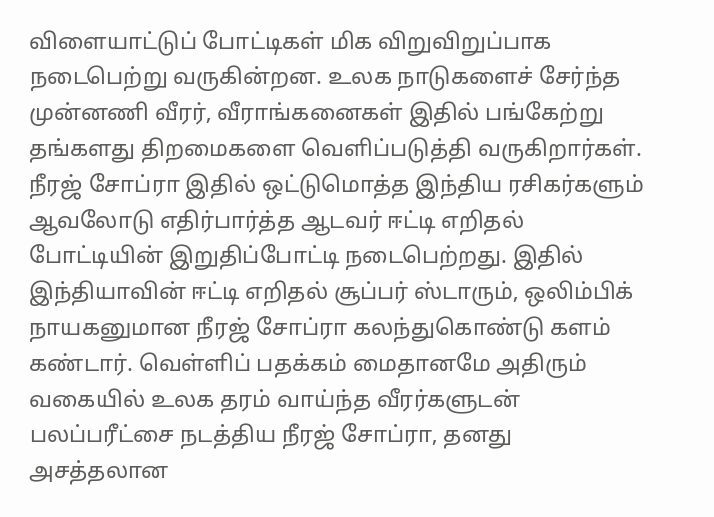விளையாட்டுப் போட்டிகள் மிக விறுவிறுப்பாக நடைபெற்று வருகின்றன. உலக நாடுகளைச் சேர்ந்த முன்னணி வீரர், வீராங்கனைகள் இதில் பங்கேற்று தங்களது திறமைகளை வெளிப்படுத்தி வருகிறார்கள். நீரஜ் சோப்ரா இதில் ஒட்டுமொத்த இந்திய ரசிகர்களும் ஆவலோடு எதிர்பார்த்த ஆடவர் ஈட்டி எறிதல் போட்டியின் இறுதிப்போட்டி நடைபெற்றது. இதில் இந்தியாவின் ஈட்டி எறிதல் சூப்பர் ஸ்டாரும், ஒலிம்பிக் நாயகனுமான நீரஜ் சோப்ரா கலந்துகொண்டு களம் கண்டார். வெள்ளிப் பதக்கம் மைதானமே அதிரும் வகையில் உலக தரம் வாய்ந்த வீரர்களுடன் பலப்பரீட்சை நடத்திய நீரஜ் சோப்ரா, தனது அசத்தலான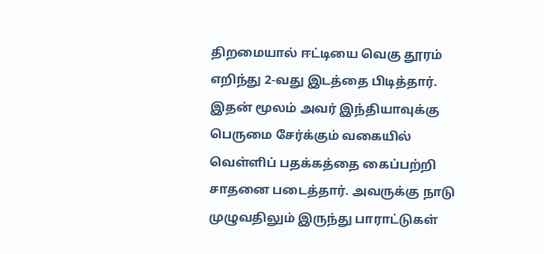திறமையால் ஈட்டியை வெகு தூரம் எறிந்து 2-வது இடத்தை பிடித்தார். இதன் மூலம் அவர் இந்தியாவுக்கு பெருமை சேர்க்கும் வகையில் வெள்ளிப் பதக்கத்தை கைப்பற்றி சாதனை படைத்தார். அவருக்கு நாடு முழுவதிலும் இருந்து பாராட்டுகள்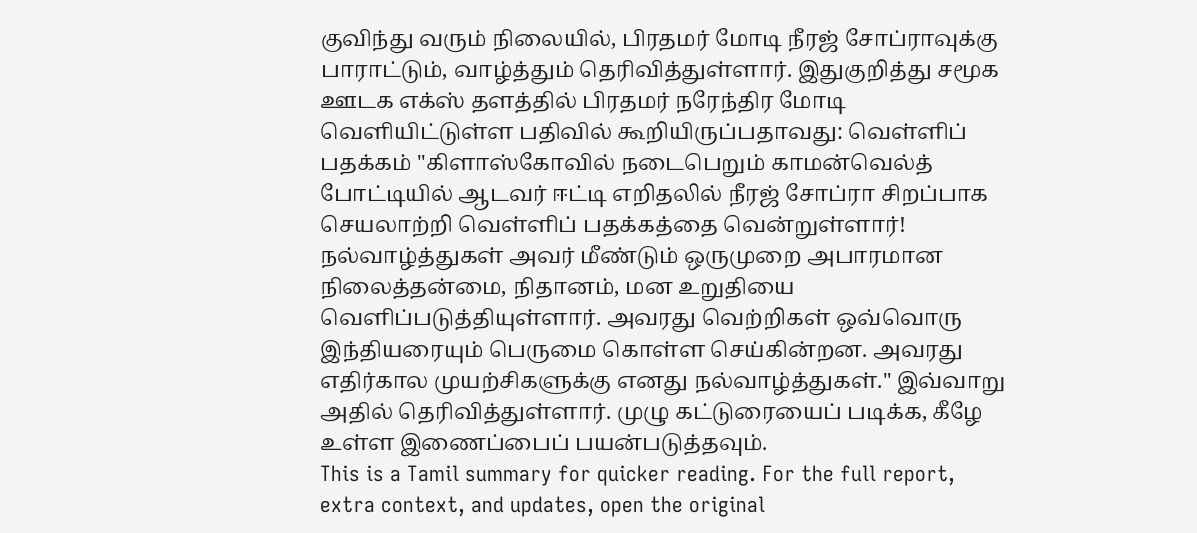குவிந்து வரும் நிலையில், பிரதமர் மோடி நீரஜ் சோப்ராவுக்கு பாராட்டும், வாழ்த்தும் தெரிவித்துள்ளார். இதுகுறித்து சமூக ஊடக எக்ஸ் தளத்தில் பிரதமர் நரேந்திர மோடி வெளியிட்டுள்ள பதிவில் கூறியிருப்பதாவது: வெள்ளிப் பதக்கம் "கிளாஸ்கோவில் நடைபெறும் காமன்வெல்த் போட்டியில் ஆடவர் ஈட்டி எறிதலில் நீரஜ் சோப்ரா சிறப்பாக செயலாற்றி வெள்ளிப் பதக்கத்தை வென்றுள்ளார்! நல்வாழ்த்துகள் அவர் மீண்டும் ஒருமுறை அபாரமான நிலைத்தன்மை, நிதானம், மன உறுதியை வெளிப்படுத்தியுள்ளார். அவரது வெற்றிகள் ஒவ்வொரு இந்தியரையும் பெருமை கொள்ள செய்கின்றன. அவரது எதிர்கால முயற்சிகளுக்கு எனது நல்வாழ்த்துகள்." இவ்வாறு அதில் தெரிவித்துள்ளார். முழு கட்டுரையைப் படிக்க, கீழே உள்ள இணைப்பைப் பயன்படுத்தவும்.
This is a Tamil summary for quicker reading. For the full report, extra context, and updates, open the original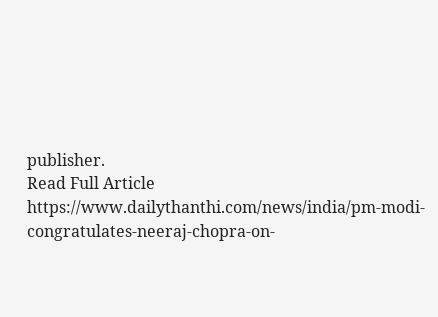publisher.
Read Full Article
https://www.dailythanthi.com/news/india/pm-modi-congratulates-neeraj-chopra-on-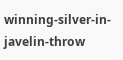winning-silver-in-javelin-throw